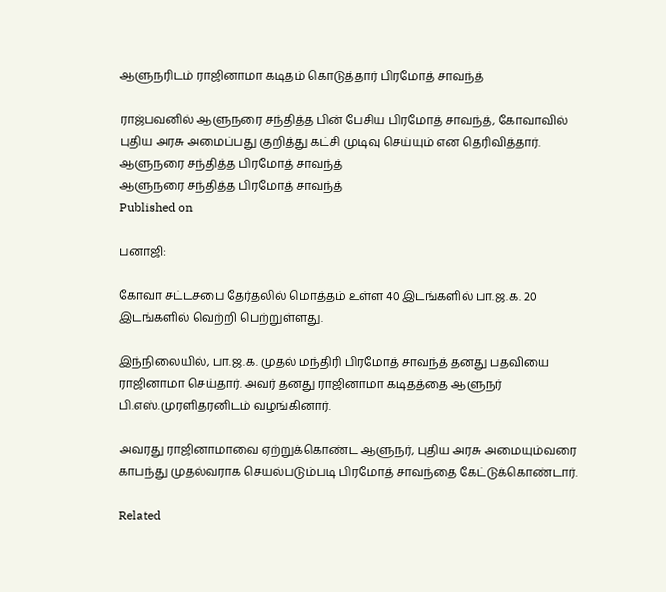ஆளுநரிடம் ராஜினாமா கடிதம் கொடுத்தார் பிரமோத் சாவந்த்

ராஜ்பவனில் ஆளுநரை சந்தித்த பின் பேசிய பிரமோத் சாவந்த், கோவாவில் புதிய அரசு அமைப்பது குறித்து கட்சி முடிவு செய்யும் என தெரிவித்தார்.
ஆளுநரை சந்தித்த பிரமோத் சாவந்த்
ஆளுநரை சந்தித்த பிரமோத் சாவந்த்
Published on

பனாஜி:

கோவா சட்டசபை தேர்தலில் மொத்தம் உள்ள 40 இடங்களில் பா.ஜ.க. 20 இடங்களில் வெற்றி பெற்றுள்ளது.

இந்நிலையில், பா.ஜ.க. முதல் மந்திரி பிரமோத் சாவந்த் தனது பதவியை ராஜினாமா செய்தார். அவர் தனது ராஜினாமா கடிதத்தை ஆளுநர் பி.எஸ்.முரளிதரனிடம் வழங்கினார்.

அவரது ராஜினாமாவை ஏற்றுக்கொண்ட ஆளுநர், புதிய அரசு அமையும்வரை காபந்து முதல்வராக செயல்படும்படி பிரமோத் சாவந்தை கேட்டுக்கொண்டார்.

Related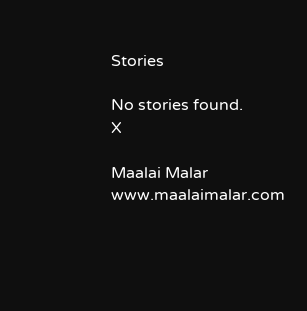Stories

No stories found.
X

Maalai Malar
www.maalaimalar.com